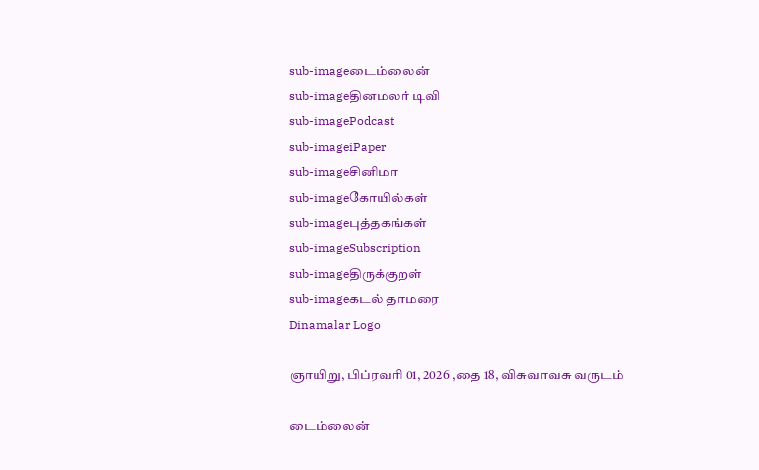sub-imageடைம்லைன்
sub-imageதினமலர் டிவி
sub-imagePodcast
sub-imageiPaper
sub-imageசினிமா
sub-imageகோயில்கள்
sub-imageபுத்தகங்கள்
sub-imageSubscription
sub-imageதிருக்குறள்
sub-imageகடல் தாமரை
Dinamalar Logo

ஞாயிறு, பிப்ரவரி 01, 2026 ,தை 18, விசுவாவசு வருடம்

டைம்லைன்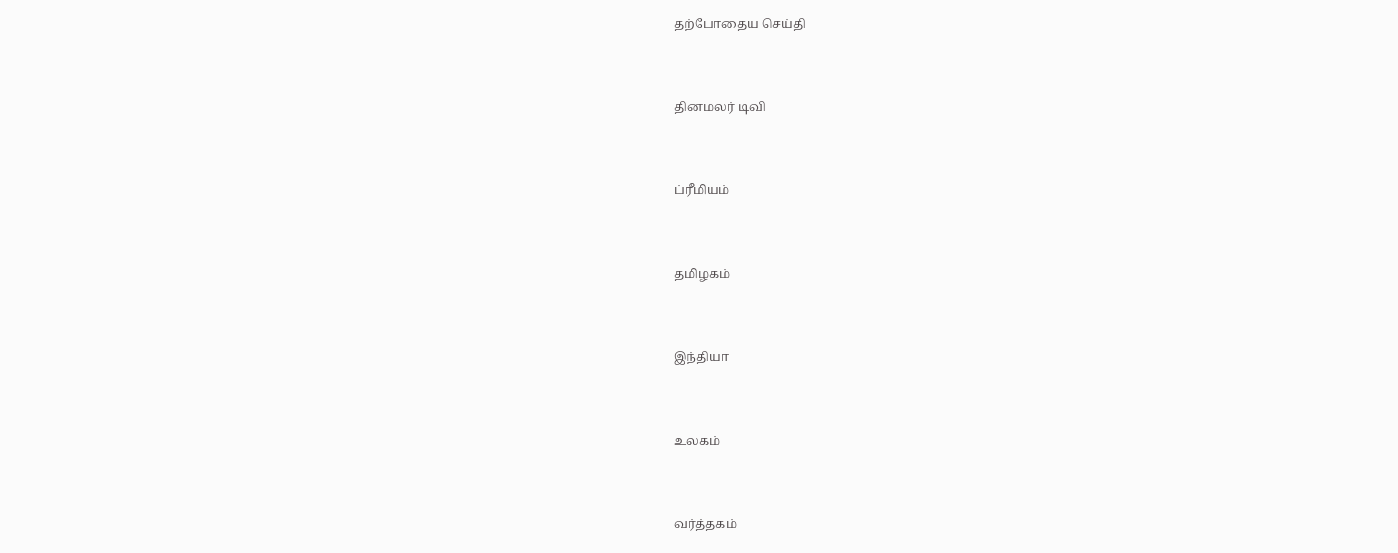தற்போதைய செய்தி


தினமலர் டிவி


ப்ரீமியம்


தமிழகம்


இந்தியா


உலகம்


வர்த்தகம்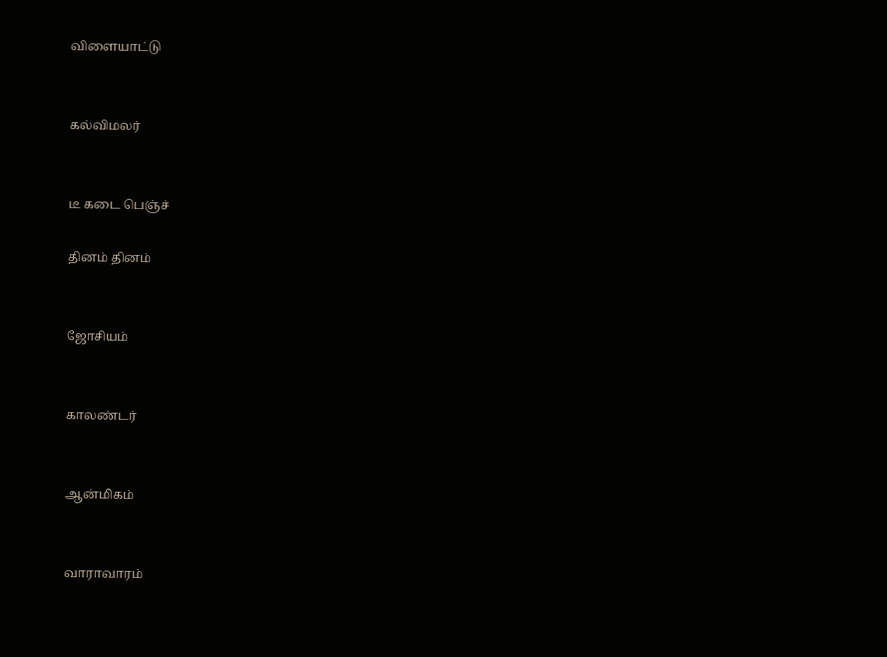விளையாட்டு


கல்விமலர்


டீ கடை பெஞ்ச்

தினம் தினம்


ஜோசியம்


காலண்டர்


ஆன்மிகம்


வாராவாரம்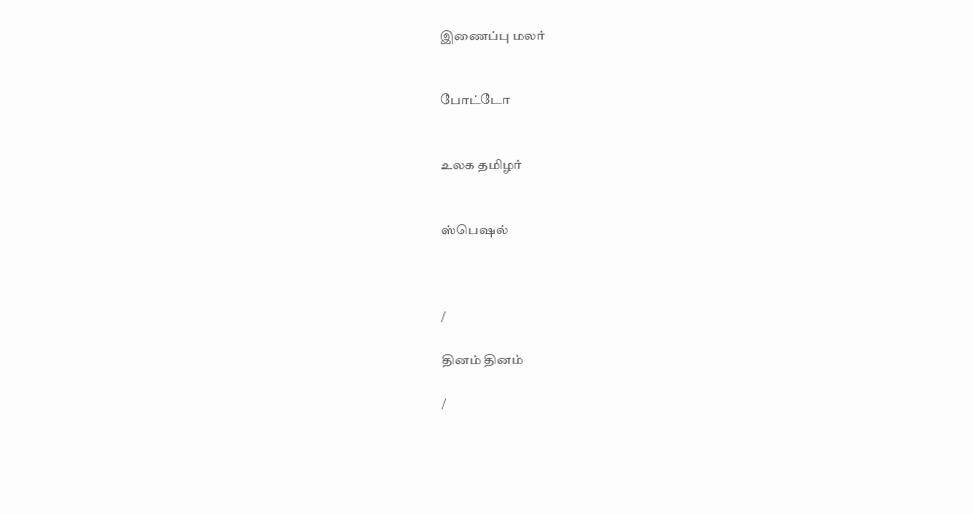இணைப்பு மலர்


போட்டோ


உலக தமிழர்


ஸ்பெஷல்



/

தினம் தினம்

/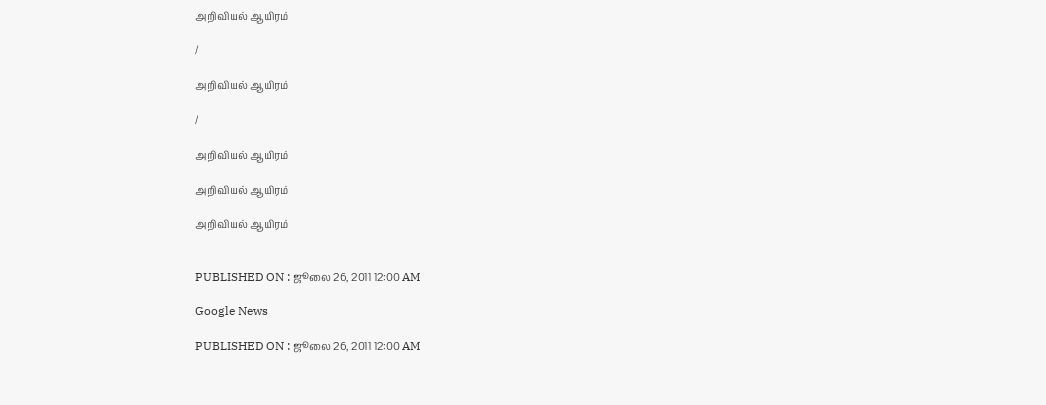அறிவியல் ஆயிரம்

/

அறிவியல் ஆயிரம்

/

அறிவியல் ஆயிரம்

அறிவியல் ஆயிரம்

அறிவியல் ஆயிரம்


PUBLISHED ON : ஜூலை 26, 2011 12:00 AM

Google News

PUBLISHED ON : ஜூலை 26, 2011 12:00 AM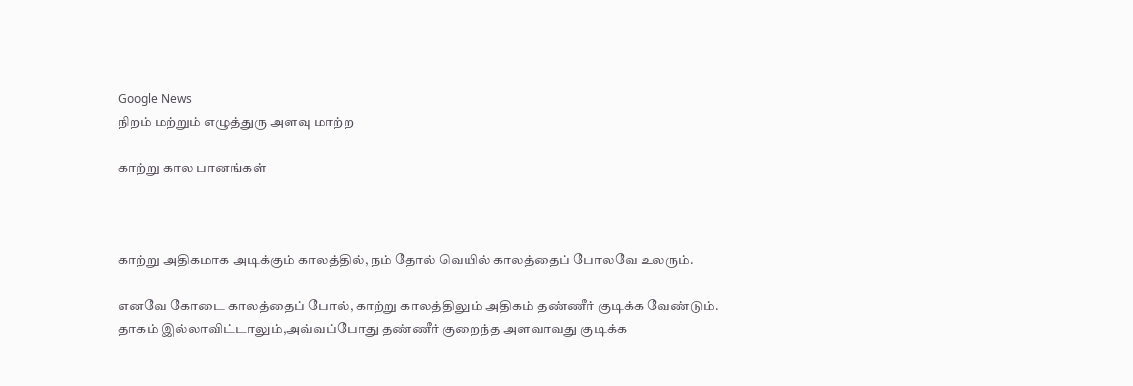Google News
நிறம் மற்றும் எழுத்துரு அளவு மாற்ற

காற்று கால பானங்கள்



காற்று அதிகமாக அடிக்கும் காலத்தில், நம் தோல் வெயில் காலத்தைப் போலவே உலரும்.

எனவே கோடை காலத்தைப் போல், காற்று காலத்திலும் அதிகம் தண்ணீர் குடிக்க வேண்டும். தாகம் இல்லாவிட்டாலும்,அவ்வப்போது தண்ணீர் குறைந்த அளவாவது குடிக்க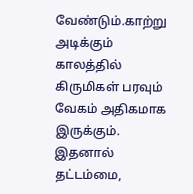வேண்டும்.காற்று அடிக்கும் காலத்தில் கிருமிகள் பரவும் வேகம் அதிகமாக இருக்கும். இதனால் தட்டம்மை,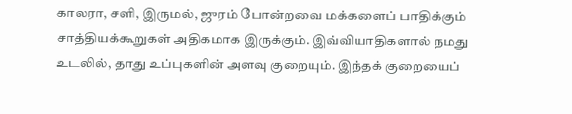காலரா, சளி, இருமல், ஜுரம் போன்றவை மக்களைப் பாதிக்கும் சாத்தியக்கூறுகள் அதிகமாக இருக்கும். இவ்வியாதிகளால் நமது உடலில், தாது உப்புகளின் அளவு குறையும். இந்தக் குறையைப்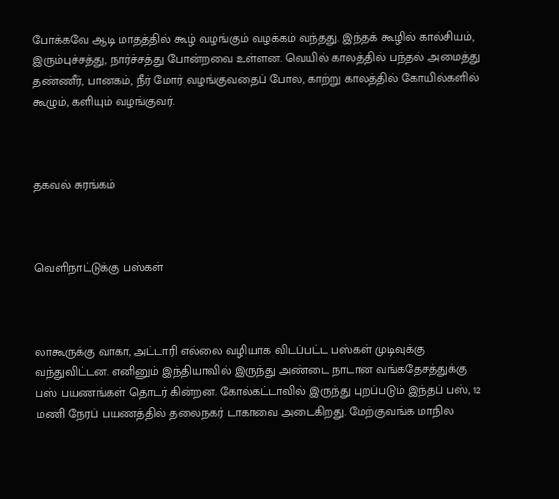போக்கவே ஆடி மாதத்தில் கூழ் வழங்கும் வழக்கம் வந்தது. இந்தக் கூழில் கால்சியம், இரும்புச்சத்து, நார்ச்சத்து போன்றவை உள்ளன. வெயில் காலத்தில் பந்தல் அமைத்து தண்ணீர், பானகம், நீர் மோர் வழங்குவதைப் போல, காற்று காலத்தில் கோயில்களில் கூழும், களியும் வழங்குவர்.



தகவல் சுரங்கம்



வெளிநாட்டுக்கு பஸ்கள்



லாகூருக்கு வாகா, அட்டாரி எல்லை வழியாக விடப்பட்ட பஸ்கள் முடிவுக்கு வந்துவிட்டன. எனினும் இந்தியாவில் இருந்து அண்டை நாடான வங்கதேசத்துக்கு பஸ் பயணங்கள் தொடர் கின்றன. கோல்கட்டாவில் இருந்து புறப்படும் இந்தப் பஸ், 12 மணி நேரப் பயணத்தில் தலைநகர் டாகாவை அடைகிறது. மேற்குவங்க மாநில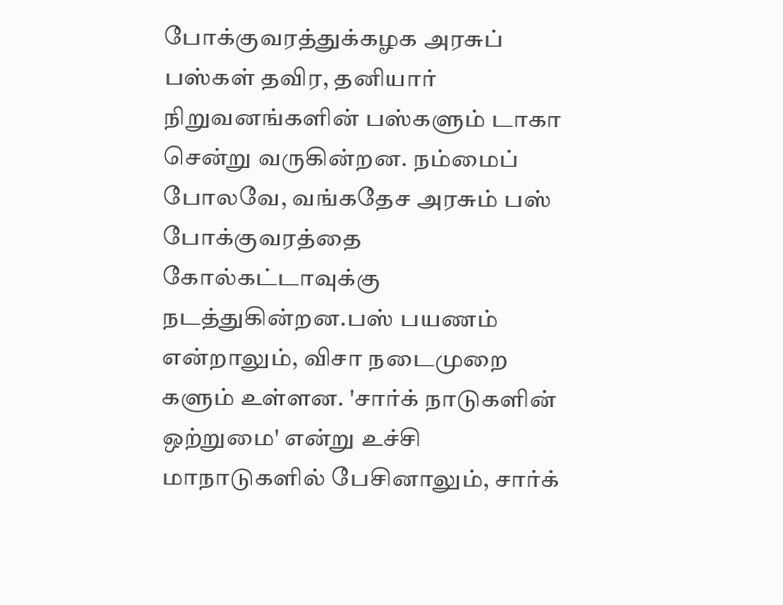போக்குவரத்துக்கழக அரசுப் பஸ்கள் தவிர, தனியார் நிறுவனங்களின் பஸ்களும் டாகா சென்று வருகின்றன. நம்மைப் போலவே, வங்கதேச அரசும் பஸ் போக்குவரத்தை கோல்கட்டாவுக்கு நடத்துகின்றன.பஸ் பயணம் என்றாலும், விசா நடைமுறை களும் உள்ளன. 'சார்க் நாடுகளின் ஒற்றுமை' என்று உச்சி மாநாடுகளில் பேசினாலும், சார்க்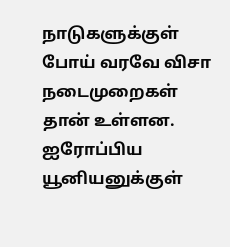நாடுகளுக்குள் போய் வரவே விசா நடைமுறைகள் தான் உள்ளன. ஐரோப்பிய யூனியனுக்குள்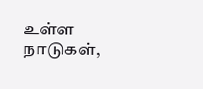உள்ள நாடுகள்,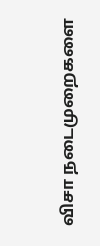விசா நடைமுறைகளை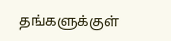தங்களுக்குள்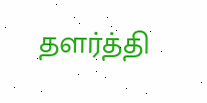தளர்த்தி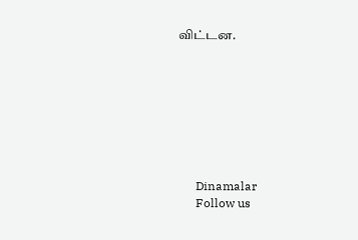விட்டன.








      Dinamalar
      Follow us